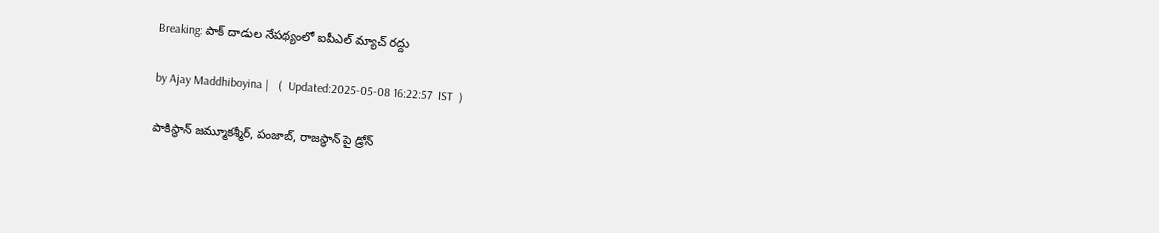Breaking: పాక్ దాడుల నేపథ్యంలో ఐపీఎల్ మ్యాచ్ రద్దు

by Ajay Maddhiboyina |   (  Updated:2025-05-08 16:22:57  IST  )

పాకిస్థాన్ జమ్మూకశ్మీర్, పంజాబ్, రాజస్థాన్ పై డ్రోన్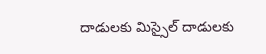దాడులకు మిస్సైల్ దాడులకు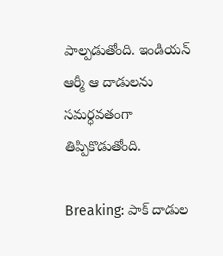పాల్పడుతోంది. ఇండియన్ ఆర్మీ ఆ దాడులను సమర్ధవతంగా తిప్పికొడుతోంది.

Breaking: పాక్ దాడుల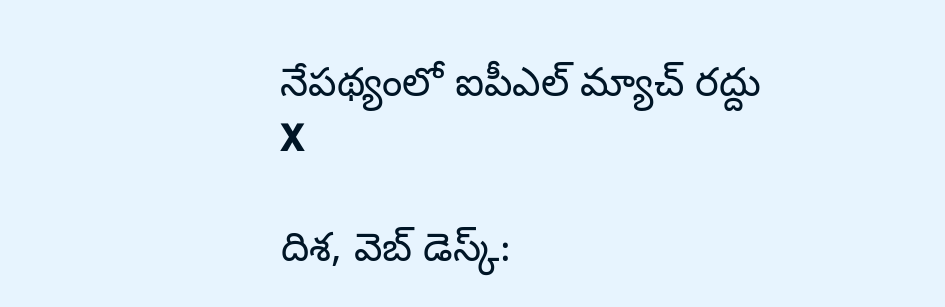నేపథ్యంలో ఐపీఎల్ మ్యాచ్ రద్దు
X

దిశ‌, వెబ్ డెస్క్: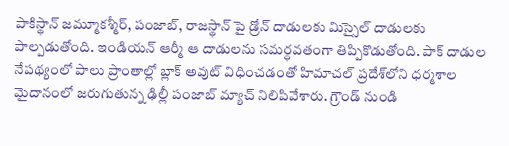పాకిస్థాన్ జమ్మూకశ్మీర్, పంజాబ్, రాజస్థాన్ పై డ్రోన్ దాడులకు మిస్సైల్ దాడులకు పాల్పడుతోంది. ఇండియన్ ఆర్మీ ఆ దాడులను సమర్ధవతంగా తిప్పికొడుతోంది. పాక్ దాడుల నేపథ్యంలో పాలు ప్రాంతాల్లో బ్లాక్ అవుట్ విధించడంతో హిమాచల్ ప్రదేశ్‌లోని ధర్మశాల మైదానంలో జరుగుతున్న ఢిల్లీ పంజాబ్ మ్యాచ్ నిలిపివేశారు. గ్రౌండ్ నుండి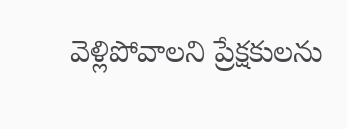వెళ్లిపోవాలని ప్రేక్షకులను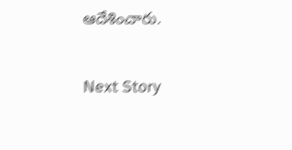ఆదేశించారు.

Next Story